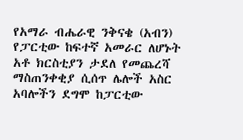የአማራ ብሔራዊ ንቅናቄ (አብን) የፓርቲው ከፍተኛ አመራር ለሆኑት አቶ ክርስቲያን ታደለ የመጨረሻ ማስጠንቀቂያ ሲሰጥ ሌሎች አስር አባሎችን ደግሞ ከፓርቲው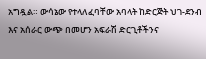አግዷል። ውሳኔው የተላለፈባቸው አባላት ከድርጅት ህገ-ደንብ እና አሰራር ውጭ በመሆን አፍራሽ ድርጊቶችንና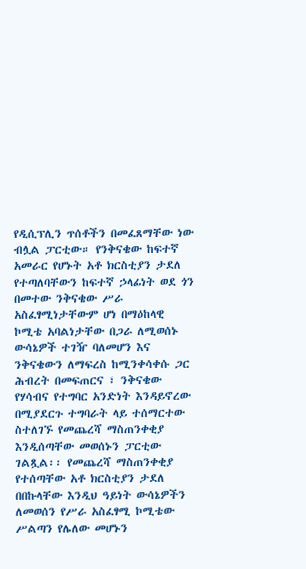የዲሲፕሊን ጥሰቶችን በመፈጸማቸው ነው ብሏል ፓርቲው። የንቅናቄው ከፍተኛ አመራር የሆኑት አቶ ክርስቲያን ታደለ የተጣለባቸውን ከፍተኛ ኃላፊነት ወደ ጎን በመተው ንቅናቄው ሥራ አስፈፃሚነታቸውም ሆነ በማዕከላዊ ኮሚቴ አባልነታቸው በጋራ ለሚወሰኑ ውሳኔዎች ተገዥ ባለመሆን እና ንቅናቄውን ለማፍረስ ከሚንቀሳቀሱ ጋር ሕብረት በመፍጠርና ፣ ንቅናቄው የሃሳብና የተግባር አንድነት እንዳይኖረው በሚያደርጉ ተግባራት ላይ ተሰማርተው ስተለገኙ የመጨረሻ ማስጠንቀቂያ እንዲሰጣቸው መወሰኑን ፓርቲው ገልጿል፡፡ የመጨረሻ ማስጠንቀቂያ የተሰጣቸው አቶ ክርስቲያን ታደለ በበኩላቸው እንዲህ ዓይነት ውሳኔዎችን ለመወሰን የሥራ አስፈፃሚ ኮሚቴው ሥልጣን የሌለው መሆኑን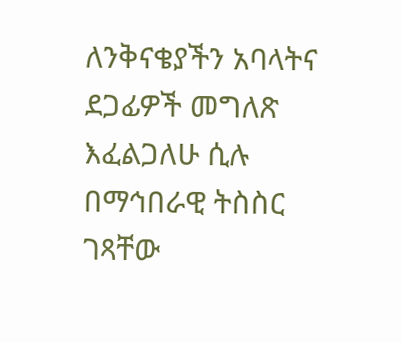ለንቅናቄያችን አባላትና ደጋፊዎች መግለጽ እፈልጋለሁ ሲሉ በማኅበራዊ ትስስር ገጻቸው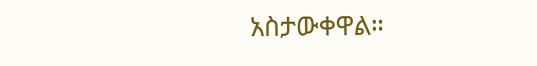አስታውቀዋል።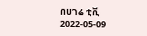በሀገሬ ቲቪ
2022-05-09